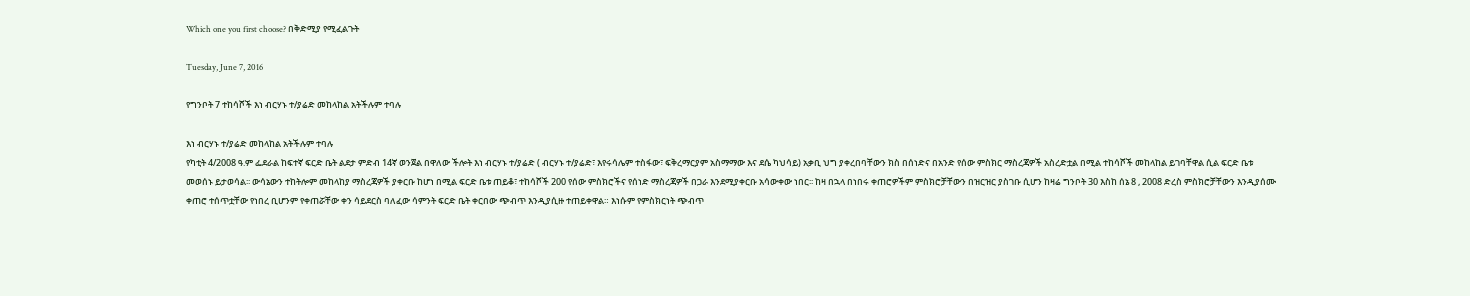Which one you first choose? በቅድሚያ የሚፈልጉት

Tuesday, June 7, 2016

የግንቦት 7 ተከሳሾች እነ ብርሃኑ ተ/ያሬድ መከላከል አትችሉም ተባሉ

እነ ብርሃኑ ተ/ያሬድ መከላከል አትችሉም ተባሉ
የካቲት 4/2008 ዓ.ም ፌደራል ከፍተኛ ፍርድ ቤት ልደታ ምድብ 14ኛ ወንጀል በዋለው ችሎት እነ ብርሃኑ ተ/ያሬድ ( ብርሃኑ ተ/ያሬድ፣ እየሩሳሌም ተስፋው፣ ፍቅረማርያም አስማማው እና ደሴ ካህሳይ) አቃቢ ህግ ያቀረበባቸውን ክስ በሰነድና በአንድ የሰው ምስክር ማስረጃዎች አስረድቷል በሚል ተከሳሾች መከላከል ይገባቸዋል ሲል ፍርድ ቤቱ መወሰኑ ይታወሳል፡፡ ውሳኔውን ተከትሎም መከላከያ ማስረጃዎች ያቀርቡ ከሆነ በሚል ፍርድ ቤቱ ጠይቆ፣ ተከሳሾች 200 የሰው ምስክሮችና የሰነድ ማስረጃዎች በጋራ እንደሚያቀርቡ አሳውቀው ነበር፡፡ ከዛ በኋላ በነበሩ ቀጠሮዎችም ምስክሮቻቸውን በዝርዝር ያስገቡ ሲሆን ከዛሬ ግንቦት 30 እስከ ሰኔ 8 , 2008 ድረስ ምስክሮቻቸውን እንዲያሰሙ ቀጠሮ ተሰጥቷቸው የነበረ ቢሆንም የቀጠሯቸው ቀን ሳይደርስ ባለፈው ሳምንት ፍርድ ቤት ቀርበው ጭብጥ እንዲያሲዙ ተጠይቀዋል። እነሱም የምስክርነት ጭብጥ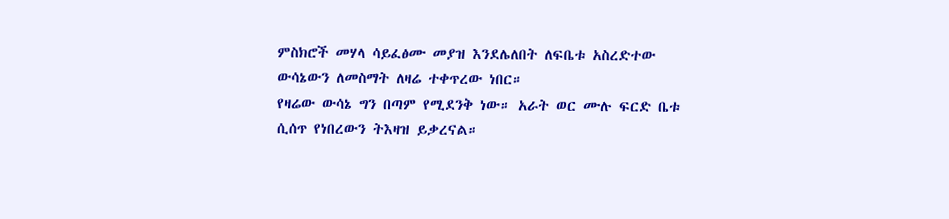ምስክሮች መሃላ ሳይፈፅሙ መያዝ እንደሌለበት ለፍቤቱ አስረድተው ውሳኔውን ለመስማት ለዛሬ ተቀጥረው ነበር።
የዛሬው ውሳኔ ግን በጣም የሚደንቅ ነው። አራት ወር ሙሉ ፍርድ ቤቱ ሲሰጥ የነበረውን ትእዛዝ ይቃረናል።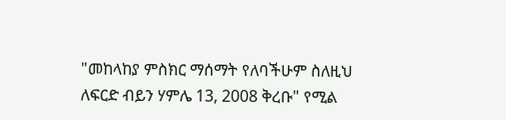"መከላከያ ምስክር ማሰማት የለባችሁም ስለዚህ ለፍርድ ብይን ሃምሌ 13, 2008 ቅረቡ" የሚል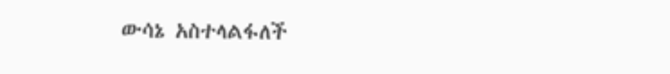ውሳኔ አስተላልፋለች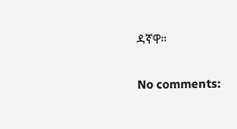ዳኛዋ።

No comments: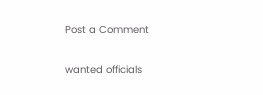Post a Comment

wanted officials